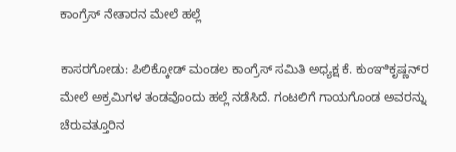ಕಾಂಗ್ರೆಸ್ ನೇತಾರನ ಮೇಲೆ ಹಲ್ಲೆ

ಕಾಸರಗೋಡು: ಪಿಲಿಕ್ಕೋಡ್ ಮಂಡಲ ಕಾಂಗ್ರೆಸ್ ಸಮಿತಿ ಅಧ್ಯಕ್ಷ ಕೆ. ಕುಂಞಿಕೃಷ್ಣನ್‌ರ ಮೇಲೆ ಅಕ್ರಮಿಗಳ ತಂಡವೊಂದು ಹಲ್ಲೆ ನಡೆಸಿದೆ. ಗಂಟಲಿಗೆ ಗಾಯಗೊಂಡ ಅವರನ್ನು ಚೆರುವತ್ತೂರಿನ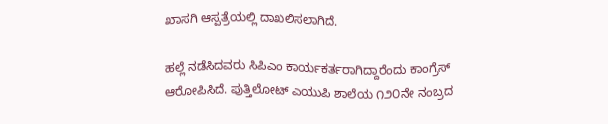ಖಾಸಗಿ ಆಸ್ಪತ್ರೆಯಲ್ಲಿ ದಾಖಲಿಸಲಾಗಿದೆ.

ಹಲ್ಲೆ ನಡೆಸಿದವರು ಸಿಪಿಎಂ ಕಾರ್ಯಕರ್ತರಾಗಿದ್ದಾರೆಂದು ಕಾಂಗ್ರೆಸ್ ಆರೋಪಿಸಿದೆ. ಪುತ್ತಿಲೋಟ್ ಎಯುಪಿ ಶಾಲೆಯ ೧೨೦ನೇ ನಂಬ್ರದ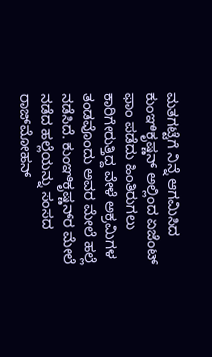ಮತಗಟ್ಟೆಗೆ ನಿನ್ನೆ ಆಗಮಿಸಿದ ಕುಂಞಿಕೃಷ್ಣನ್ ಅಲ್ಲಿಂದ ಏಜೆಂಟ್ ಫಾಂ ಪಡೆದು ಹಿಂತಿರುಗಲು ಕಾರಿಗೇರುತ್ತಿದ್ದ ವೇಳೆ ಅಕ್ರಮಿಗಳ ತಂಡವೊಂದು ಅವರ ಮೇಲೆ ಹಲ್ಲೆ ನಡೆಸಿದೆ. ಕುಂಞಿಕೃಷ್ಣನ್‌ರ ಮೇಲೆ ನಡೆದ ಹಲ್ಲೆಯನ್ನು ಸಂಸದ ರಾಜ್‌ಮೋಹನ್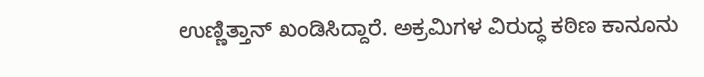ಉಣ್ಣಿತ್ತಾನ್ ಖಂಡಿಸಿದ್ದಾರೆ. ಅಕ್ರಮಿಗಳ ವಿರುದ್ಧ ಕಠಿಣ ಕಾನೂನು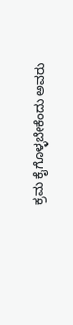ಕ್ರಮ ಕೈಗೊಳ್ಳಬೇಕೆಂದು ಅವರು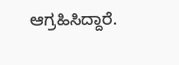ಆಗ್ರಹಿಸಿದ್ದಾರೆ.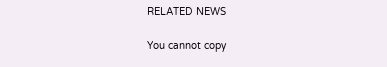RELATED NEWS

You cannot copy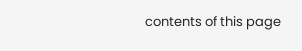contents of this page